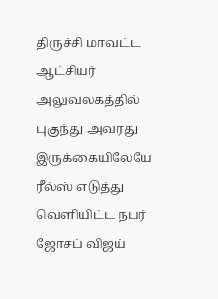திருச்சி மாவட்ட ஆட்சியர் அலுவலகத்தில் புகுந்து அவரது இருக்கையிலேயே ரீல்ஸ் எடுத்து வெளியிட்ட நபர்
ஜோசப் விஜய்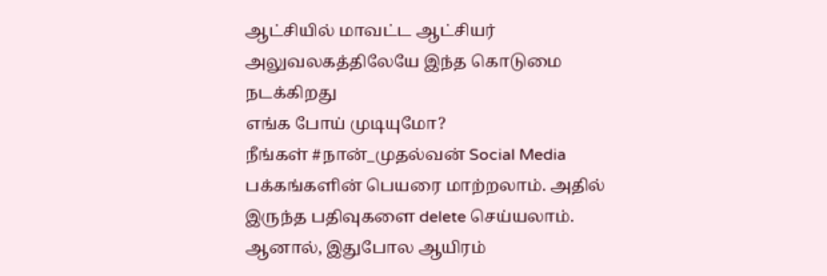ஆட்சியில் மாவட்ட ஆட்சியர் அலுவலகத்திலேயே இந்த கொடுமை நடக்கிறது
எங்க போய் முடியுமோ?
நீங்கள் #நான்_முதல்வன் Social Media பக்கங்களின் பெயரை மாற்றலாம். அதில் இருந்த பதிவுகளை delete செய்யலாம்.
ஆனால், இதுபோல ஆயிரம்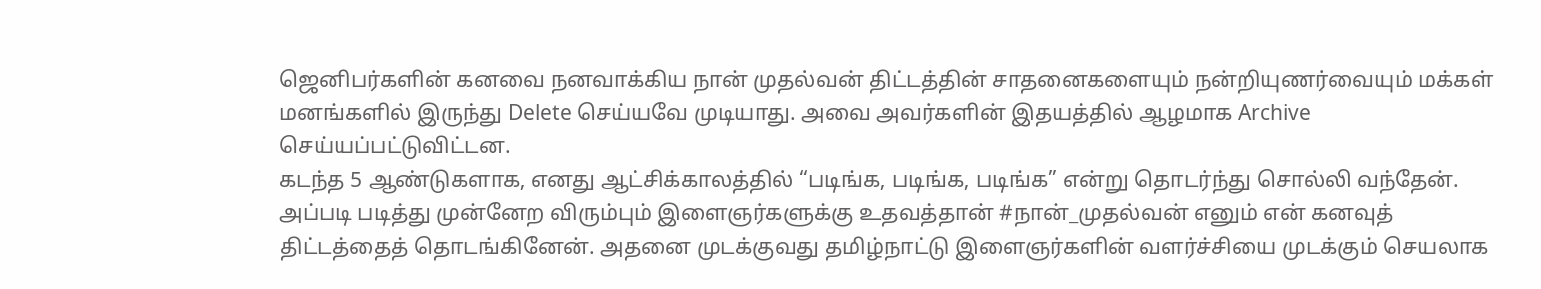ஜெனிபர்களின் கனவை நனவாக்கிய நான் முதல்வன் திட்டத்தின் சாதனைகளையும் நன்றியுணர்வையும் மக்கள் மனங்களில் இருந்து Delete செய்யவே முடியாது. அவை அவர்களின் இதயத்தில் ஆழமாக Archive செய்யப்பட்டுவிட்டன.
கடந்த 5 ஆண்டுகளாக, எனது ஆட்சிக்காலத்தில் “படிங்க, படிங்க, படிங்க” என்று தொடர்ந்து சொல்லி வந்தேன். அப்படி படித்து முன்னேற விரும்பும் இளைஞர்களுக்கு உதவத்தான் #நான்_முதல்வன் எனும் என் கனவுத் திட்டத்தைத் தொடங்கினேன். அதனை முடக்குவது தமிழ்நாட்டு இளைஞர்களின் வளர்ச்சியை முடக்கும் செயலாக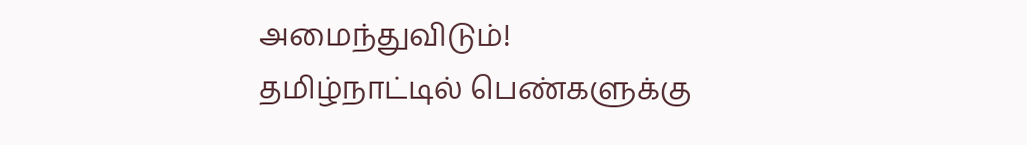அமைந்துவிடும்!
தமிழ்நாட்டில் பெண்களுக்கு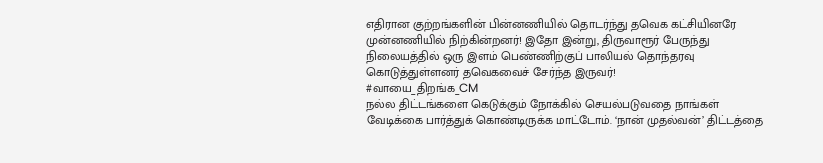எதிரான குற்றங்களின் பின்னணியில் தொடர்ந்து தவெக கட்சியினரே முன்னணியில் நிற்கின்றனர்! இதோ இன்று, திருவாரூர் பேருந்து நிலையத்தில் ஒரு இளம் பெண்ணிற்குப் பாலியல் தொந்தரவு கொடுத்துள்ளனர் தவெகவைச் சேர்ந்த இருவர்!
#வாயை_திறங்க_CM
நல்ல திட்டங்களை கெடுக்கும் நோக்கில் செயல்படுவதை நாங்கள் வேடிக்கை பார்த்துக் கொண்டிருக்க மாட்டோம். ‘நான் முதல்வன்’ திட்டத்தை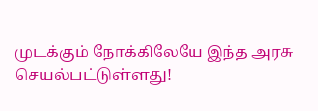முடக்கும் நோக்கிலேயே இந்த அரசு செயல்பட்டுள்ளது!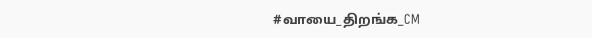#வாயை_திறங்க_CM